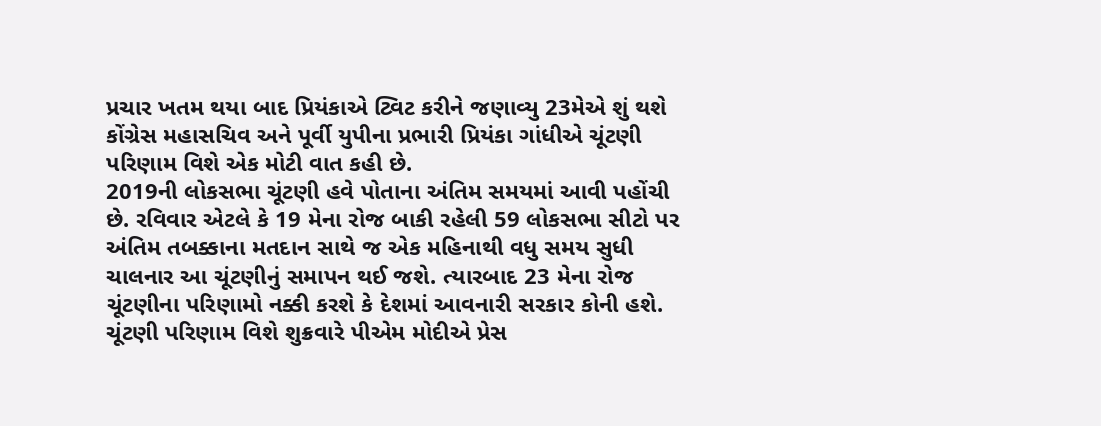પ્રચાર ખતમ થયા બાદ પ્રિયંકાએ ટ્વિટ કરીને જણાવ્યુ 23મેએ શું થશે
કોંગ્રેસ મહાસચિવ અને પૂર્વી યુપીના પ્રભારી પ્રિયંકા ગાંધીએ ચૂંટણી પરિણામ વિશે એક મોટી વાત કહી છે.
2019ની લોકસભા ચૂંટણી હવે પોતાના અંતિમ સમયમાં આવી પહોંચી છે. રવિવાર એટલે કે 19 મેના રોજ બાકી રહેલી 59 લોકસભા સીટો પર અંતિમ તબક્કાના મતદાન સાથે જ એક મહિનાથી વધુ સમય સુધી ચાલનાર આ ચૂંટણીનું સમાપન થઈ જશે. ત્યારબાદ 23 મેના રોજ ચૂંટણીના પરિણામો નક્કી કરશે કે દેશમાં આવનારી સરકાર કોની હશે. ચૂંટણી પરિણામ વિશે શુક્રવારે પીએમ મોદીએ પ્રેસ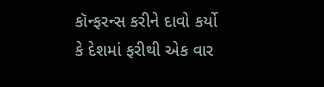કૉન્ફરન્સ કરીને દાવો કર્યો કે દેશમાં ફરીથી એક વાર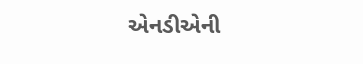એનડીએની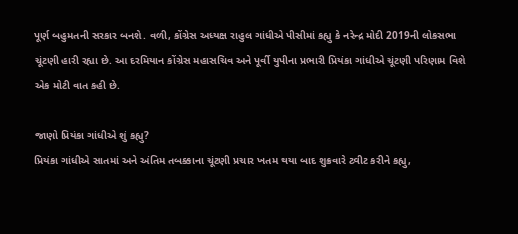પૂર્ણ બહુમતની સરકાર બનશે. વળી, કોંગ્રેસ અધ્યક્ષ રાહુલ ગાંધીએ પીસીમાં કહ્યુ કે નરેન્દ્ર મોદી 2019ની લોકસભા ચૂંટણી હારી રહ્યા છે. આ દરમિયાન કોંગ્રેસ મહાસચિવ અને પૂર્વી યુપીના પ્રભારી પ્રિયંકા ગાંધીએ ચૂંટણી પરિણામ વિશે એક મોટી વાત કહી છે.

જાણો પ્રિયંકા ગાંધીએ શું કહ્યુ?
પ્રિયંકા ગાંધીએ સાતમાં અને અંતિમ તબક્કાના ચૂંટણી પ્રચાર ખતમ થયા બાદ શુક્રવારે ટ્વીટ કરીને કહ્યુ,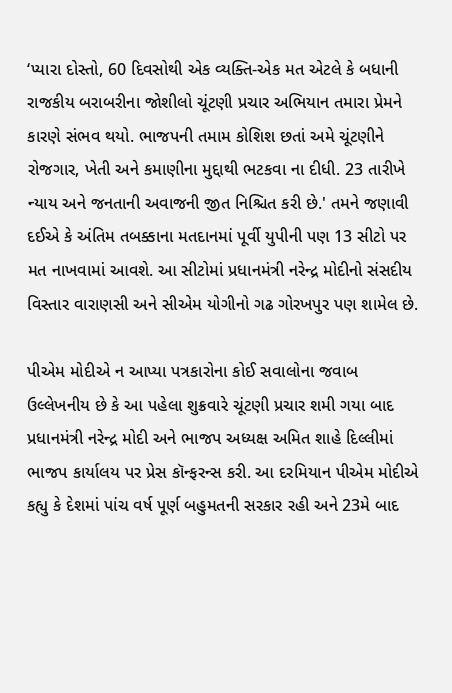‘પ્યારા દોસ્તો, 60 દિવસોથી એક વ્યક્તિ-એક મત એટલે કે બધાની રાજકીય બરાબરીના જોશીલો ચૂંટણી પ્રચાર અભિયાન તમારા પ્રેમને કારણે સંભવ થયો. ભાજપની તમામ કોશિશ છતાં અમે ચૂંટણીને રોજગાર, ખેતી અને કમાણીના મુદ્દાથી ભટકવા ના દીધી. 23 તારીખે ન્યાય અને જનતાની અવાજની જીત નિશ્ચિત કરી છે.' તમને જણાવી દઈએ કે અંતિમ તબક્કાના મતદાનમાં પૂર્વી યુપીની પણ 13 સીટો પર મત નાખવામાં આવશે. આ સીટોમાં પ્રધાનમંત્રી નરેન્દ્ર મોદીનો સંસદીય વિસ્તાર વારાણસી અને સીએમ યોગીનો ગઢ ગોરખપુર પણ શામેલ છે.

પીએમ મોદીએ ન આપ્યા પત્રકારોના કોઈ સવાલોના જવાબ
ઉલ્લેખનીય છે કે આ પહેલા શુક્રવારે ચૂંટણી પ્રચાર શમી ગયા બાદ પ્રધાનમંત્રી નરેન્દ્ર મોદી અને ભાજપ અધ્યક્ષ અમિત શાહે દિલ્લીમાં ભાજપ કાર્યાલય પર પ્રેસ કૉન્ફરન્સ કરી. આ દરમિયાન પીએમ મોદીએ કહ્યુ કે દેશમાં પાંચ વર્ષ પૂર્ણ બહુમતની સરકાર રહી અને 23મે બાદ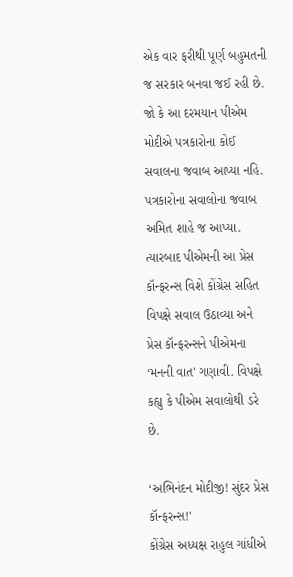એક વાર ફરીથી પૂર્ણ બહુમતની જ સરકાર બનવા જઈ રહી છે. જો કે આ દરમયાન પીએમ મોદીએ પત્રકારોના કોઈ સવાલના જવાબ આપ્યા નહિ. પત્રકારોના સવાલોના જવાબ અમિત શાહે જ આપ્યા. ત્યારબાદ પીએમની આ પ્રેસ કૉન્ફરન્સ વિશે કોંગ્રેસ સહિત વિપક્ષે સવાલ ઉઠાવ્યા અને પ્રેસ કૉન્ફરન્સને પીએમના ‘મનની વાત' ગણાવી. વિપક્ષે કહ્યુ કે પીએમ સવાલોથી ડરે છે.

‘અભિનંદન મોદીજી! સુંદર પ્રેસ કૉન્ફરન્સ!'
કોંગ્રેસ અધ્યક્ષ રાહુલ ગાંધીએ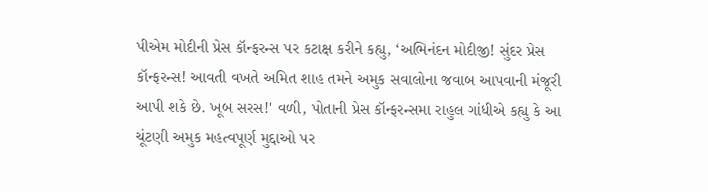પીએમ મોદીની પ્રેસ કૉન્ફરન્સ પર કટાક્ષ કરીને કહ્યુ, ‘અભિનંદન મોદીજી! સુંદર પ્રેસ કૉન્ફરન્સ! આવતી વખતે અમિત શાહ તમને અમુક સવાલોના જવાબ આપવાની મંજૂરી આપી શકે છે. ખૂબ સરસ!' વળી, પોતાની પ્રેસ કૉન્ફરન્સમા રાહુલ ગાંધીએ કહ્યુ કે આ ચૂંટણી અમુક મહત્વપૂર્ણ મુદ્દાઓ પર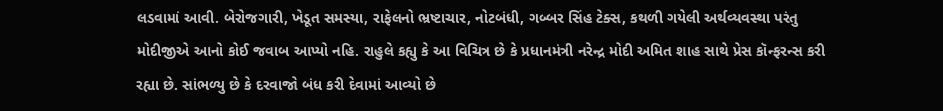લડવામાં આવી. બેરોજગારી, ખેડૂત સમસ્યા, રાફેલનો ભ્રષ્ટાચાર, નોટબંધી, ગબ્બર સિંહ ટેક્સ, કથળી ગયેલી અર્થવ્યવસ્થા પરંતુ મોદીજીએ આનો કોઈ જવાબ આપ્યો નહિ. રાહુલે કહ્યુ કે આ વિચિત્ર છે કે પ્રધાનમંત્રી નરેન્દ્ર મોદી અમિત શાહ સાથે પ્રેસ કૉન્ફરન્સ કરી રહ્યા છે. સાંભળ્યુ છે કે દરવાજો બંધ કરી દેવામાં આવ્યો છે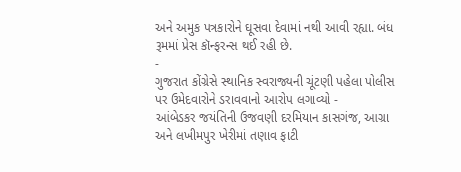અને અમુક પત્રકારોને ઘૂસવા દેવામાં નથી આવી રહ્યા. બંધ રૂમમાં પ્રેસ કૉન્ફરન્સ થઈ રહી છે.
-
ગુજરાત કોંગ્રેસે સ્થાનિક સ્વરાજ્યની ચૂંટણી પહેલા પોલીસ પર ઉમેદવારોને ડરાવવાનો આરોપ લગાવ્યો -
આંબેડકર જયંતિની ઉજવણી દરમિયાન કાસગંજ, આગ્રા અને લખીમપુર ખેરીમાં તણાવ ફાટી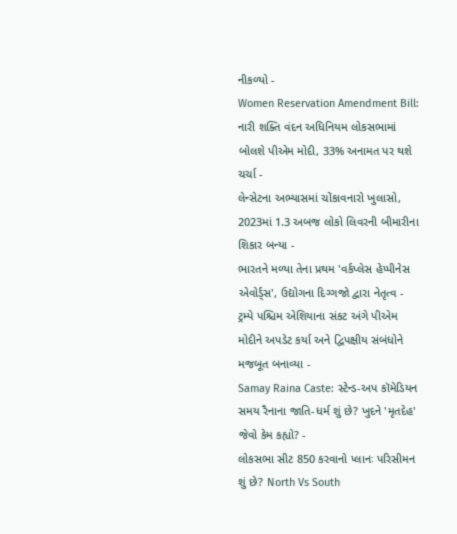નીકળ્યો -
Women Reservation Amendment Bill: નારી શક્તિ વંદન અધિનિયમ લોકસભામાં બોલશે પીએમ મોદી, 33% અનામત પર થશે ચર્ચા -
લેન્સેટના અભ્યાસમાં ચોંકાવનારો ખુલાસો, 2023માં 1.3 અબજ લોકો લિવરની બીમારીના શિકાર બન્યા -
ભારતને મળ્યા તેના પ્રથમ 'વર્કપ્લેસ હેપ્પીનેસ એવોર્ડ્સ', ઉદ્યોગના દિગ્ગજો દ્વારા નેતૃત્વ -
ટ્રમ્પે પશ્ચિમ એશિયાના સંકટ અંગે પીએમ મોદીને અપડેટ કર્યા અને દ્વિપક્ષીય સંબંધોને મજબૂત બનાવ્યા -
Samay Raina Caste: સ્ટેન્ડ-અપ કૉમેડિયન સમય રૈનાના જાતિ-ધર્મ શું છે? ખુદને 'મૃતદેહ' જેવો કેમ કહ્યો? -
લોકસભા સીટ 850 કરવાનો પ્લાનઃ પરિસીમન શું છે? North Vs South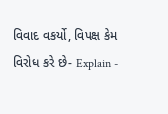વિવાદ વકર્યો, વિપક્ષ કેમ વિરોધ કરે છે- Explain -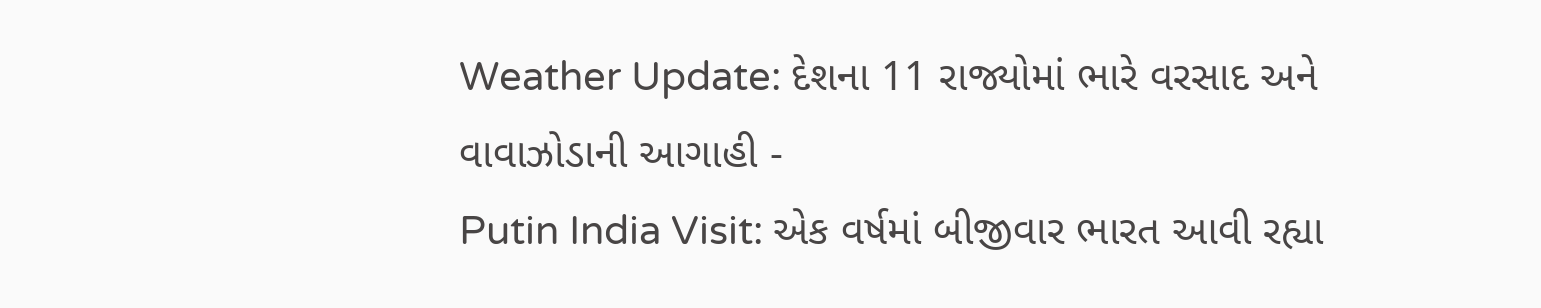Weather Update: દેશના 11 રાજ્યોમાં ભારે વરસાદ અને વાવાઝોડાની આગાહી -
Putin India Visit: એક વર્ષમાં બીજીવાર ભારત આવી રહ્યા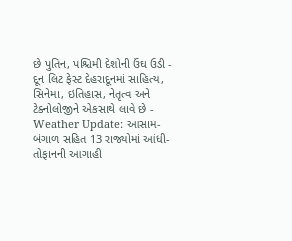છે પુતિન, પશ્ચિમી દેશોની ઉંઘ ઉડી -
દૂન લિટ ફેસ્ટ દેહરાદૂનમાં સાહિત્ય, સિનેમા, ઇતિહાસ, નેતૃત્વ અને ટેક્નોલોજીને એકસાથે લાવે છે -
Weather Update: આસામ-બંગાળ સહિત 13 રાજ્યોમાં આંધી-તોફાનની આગાહી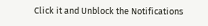Click it and Unblock the Notifications